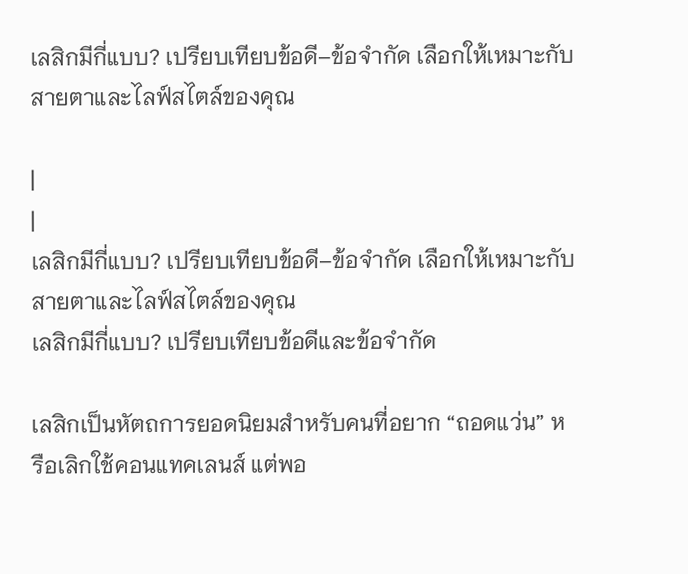เลสิกมีกี่แบบ? เปรียบเทียบข้อดี–ข้อจำกัด เลือกให้เหมาะกับสายตาและไลฟ์สไตล์ของคุณ

|
|
เลสิกมีกี่แบบ? เปรียบเทียบข้อดี–ข้อจำกัด เลือกให้เหมาะกับสายตาและไลฟ์สไตล์ของคุณ
เลสิกมีกี่แบบ? เปรียบเทียบข้อดีและข้อจำกัด

เลสิกเป็นหัตถการยอดนิยมสำหรับคนที่อยาก “ถอดแว่น” หรือเลิกใช้คอนแทคเลนส์ แต่พอ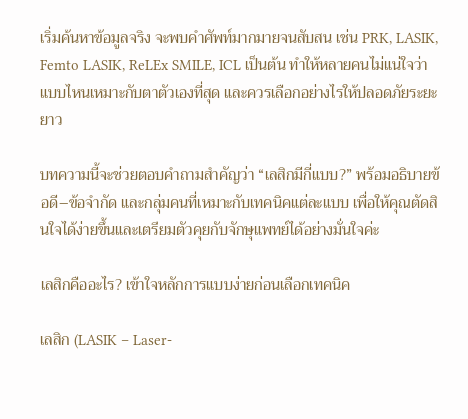เริ่มค้นหาข้อมูลจริง จะพบคำศัพท์มากมายจนสับสน เช่น PRK, LASIK, Femto LASIK, ReLEx SMILE, ICL เป็นต้น ทำให้หลายคนไม่แน่ใจว่าแบบไหนเหมาะกับตาตัวเองที่สุด และควรเลือกอย่างไรให้ปลอดภัยระยะยาว

บทความนี้จะช่วยตอบคำถามสำคัญว่า “เลสิกมีกี่แบบ?” พร้อมอธิบายข้อดี–ข้อจำกัด และกลุ่มคนที่เหมาะกับเทคนิคแต่ละแบบ เพื่อให้คุณตัดสินใจได้ง่ายขึ้นและเตรียมตัวคุยกับจักษุแพทย์ได้อย่างมั่นใจค่ะ

เลสิกคืออะไร? เข้าใจหลักการแบบง่ายก่อนเลือกเทคนิค

เลสิก (LASIK – Laser-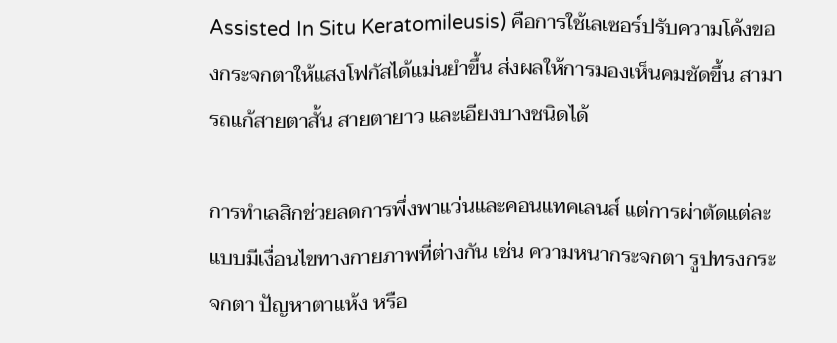Assisted In Situ Keratomileusis) คือการใช้เลเซอร์ปรับความโค้งของกระจกตาให้แสงโฟกัสได้แม่นยำขึ้น ส่งผลให้การมองเห็นคมชัดขึ้น สามารถแก้สายตาสั้น สายตายาว และเอียงบางชนิดได้

การทำเลสิกช่วยลดการพึ่งพาแว่นและคอนแทคเลนส์ แต่การผ่าตัดแต่ละแบบมีเงื่อนไขทางกายภาพที่ต่างกัน เช่น ความหนากระจกตา รูปทรงกระจกตา ปัญหาตาแห้ง หรือ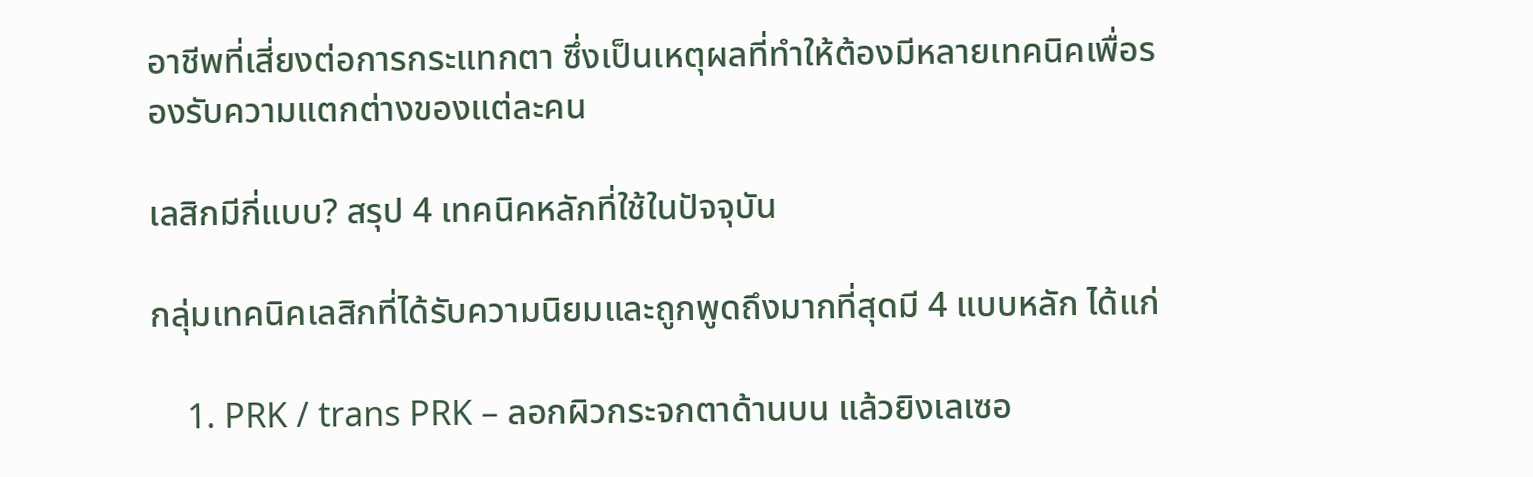อาชีพที่เสี่ยงต่อการกระแทกตา ซึ่งเป็นเหตุผลที่ทำให้ต้องมีหลายเทคนิคเพื่อรองรับความแตกต่างของแต่ละคน

เลสิกมีกี่แบบ? สรุป 4 เทคนิคหลักที่ใช้ในปัจจุบัน

กลุ่มเทคนิคเลสิกที่ได้รับความนิยมและถูกพูดถึงมากที่สุดมี 4 แบบหลัก ได้แก่

    1. PRK / trans PRK – ลอกผิวกระจกตาด้านบน แล้วยิงเลเซอ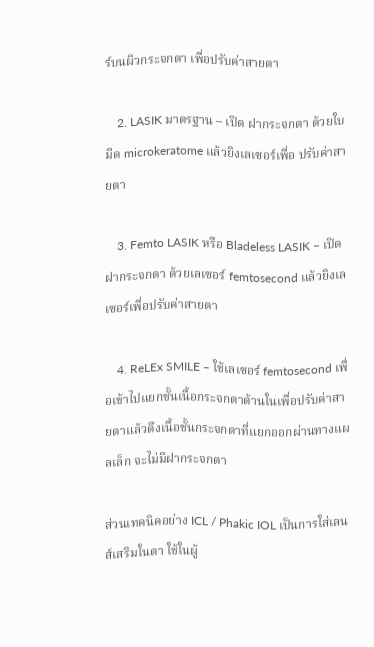ร์บนผิวกระจกตา เพื่อปรับค่าสายตา

    2. LASIK มาตรฐาน – เปิด ฝากระจกตา ด้วยใบมีด microkeratome แล้วยิงเลเซอร์เพื่อ ปรับค่าสายตา

    3. Femto LASIK หรือ Bladeless LASIK – เปิด ฝากระจกตา ด้วยเลเซอร์ femtosecond แล้วยิงเลเซอร์เพื่อปรับค่าสายตา

    4. ReLEx SMILE – ใช้เลเซอร์ femtosecond เพื่อเข้าไปแยกชั้นเนื้อกระจกตาด้านในเพื่อปรับค่าสายตาแล้วดึงเนื้อชั้นกระจกตาที่แยกออกผ่านทางแผลเล็ก จะไม่มีฝากระจกตา

ส่วนเทคนิคอย่าง ICL / Phakic IOL เป็นการใส่เลนส์เสริมในตา ใช้ในผู้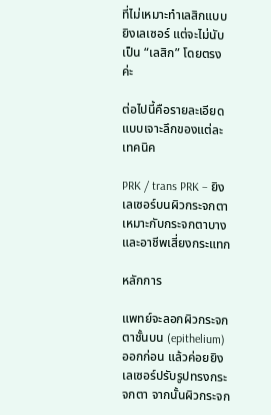ที่ไม่เหมาะทำเลสิกแบบยิงเลเซอร์ แต่จะไม่นับเป็น “เลสิก” โดยตรงค่ะ

ต่อไปนี้คือรายละเอียดแบบเจาะลึกของแต่ละเทคนิค

PRK / trans PRK – ยิงเลเซอร์บนผิวกระจกตา เหมาะกับกระจกตาบางและอาชีพเสี่ยงกระแทก

หลักการ

แพทย์จะลอกผิวกระจกตาชั้นบน (epithelium) ออกก่อน แล้วค่อยยิงเลเซอร์ปรับรูปทรงกระจกตา จากนั้นผิวกระจก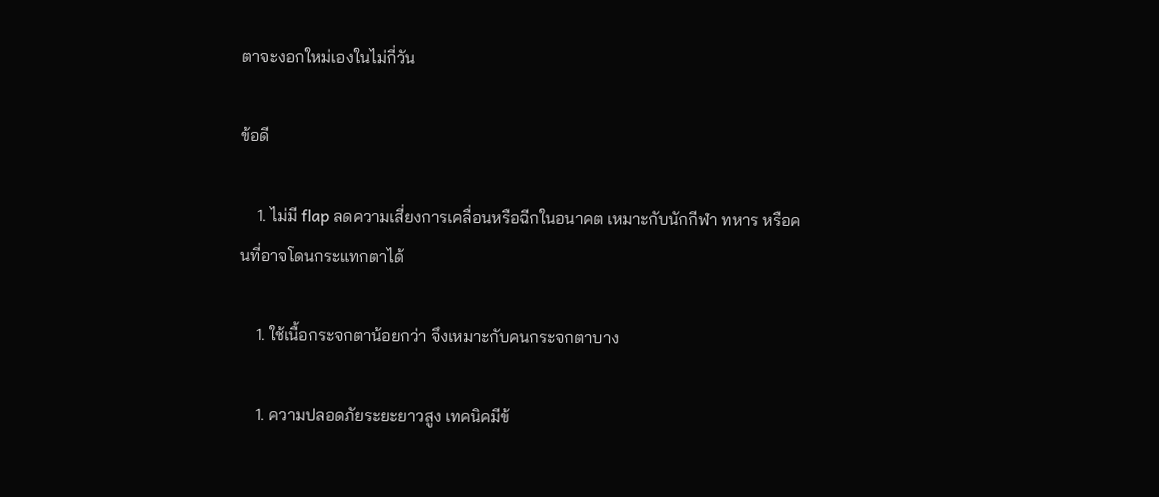ตาจะงอกใหม่เองในไม่กี่วัน

ข้อดี

    1. ไม่มี flap ลดความเสี่ยงการเคลื่อนหรือฉีกในอนาคต เหมาะกับนักกีฬา ทหาร หรือคนที่อาจโดนกระแทกตาได้

    1. ใช้เนื้อกระจกตาน้อยกว่า จึงเหมาะกับคนกระจกตาบาง

    1. ความปลอดภัยระยะยาวสูง เทคนิคมีข้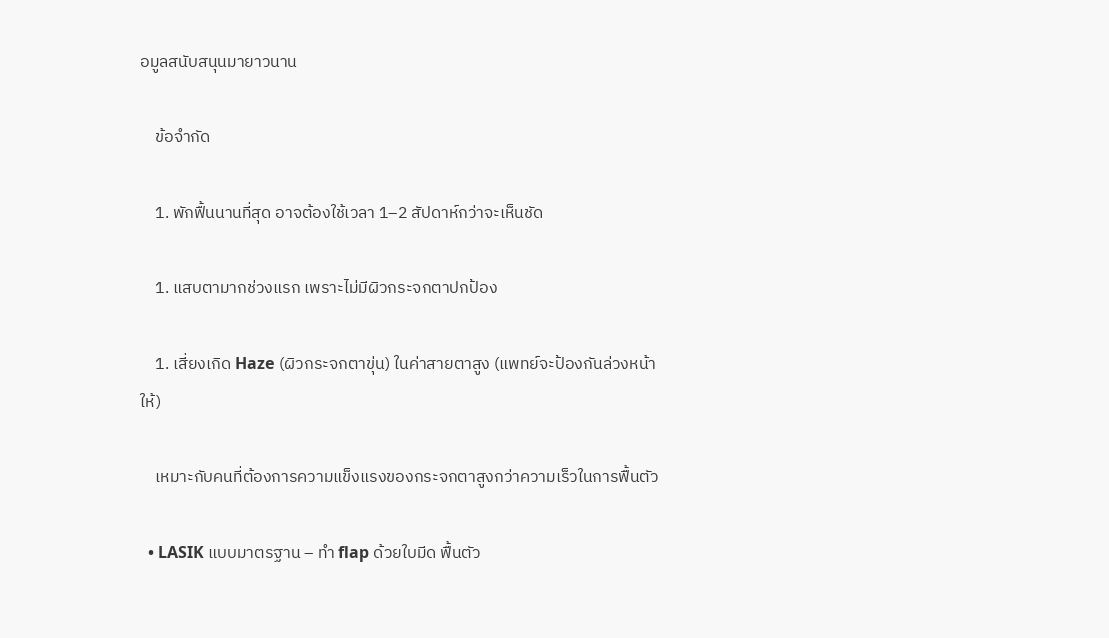อมูลสนับสนุนมายาวนาน

    ข้อจำกัด

    1. พักฟื้นนานที่สุด อาจต้องใช้เวลา 1–2 สัปดาห์กว่าจะเห็นชัด

    1. แสบตามากช่วงแรก เพราะไม่มีผิวกระจกตาปกป้อง

    1. เสี่ยงเกิด Haze (ผิวกระจกตาขุ่น) ในค่าสายตาสูง (แพทย์จะป้องกันล่วงหน้าให้)

    เหมาะกับคนที่ต้องการความแข็งแรงของกระจกตาสูงกว่าความเร็วในการฟื้นตัว

  • LASIK แบบมาตรฐาน – ทำ flap ด้วยใบมีด ฟื้นตัว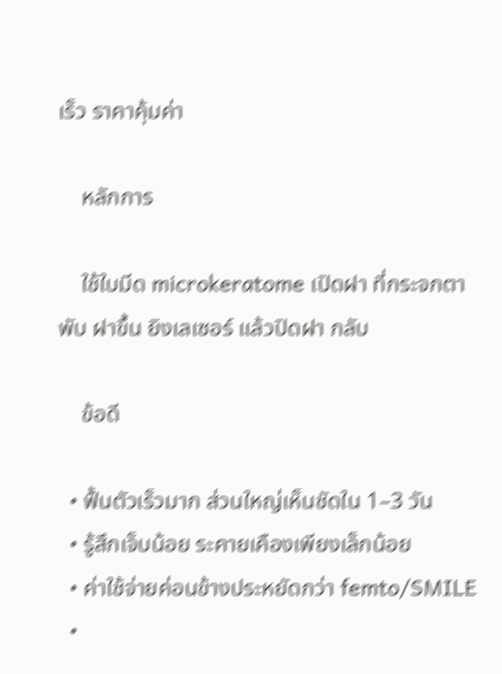เร็ว ราคาคุ้มค่า

    หลักการ

    ใช้ใบมีด microkeratome เปิดฝา ที่กระจกตา พับ ฝาขึ้น ยิงเลเซอร์ แล้วปิดฝา กลับ

    ข้อดี

  • ฟื้นตัวเร็วมาก ส่วนใหญ่เห็นชัดใน 1–3 วัน
  • รู้สึกเจ็บน้อย ระคายเคืองเพียงเล็กน้อย
  • ค่าใช้จ่ายค่อนข้างประหยัดกว่า femto/SMILE
  •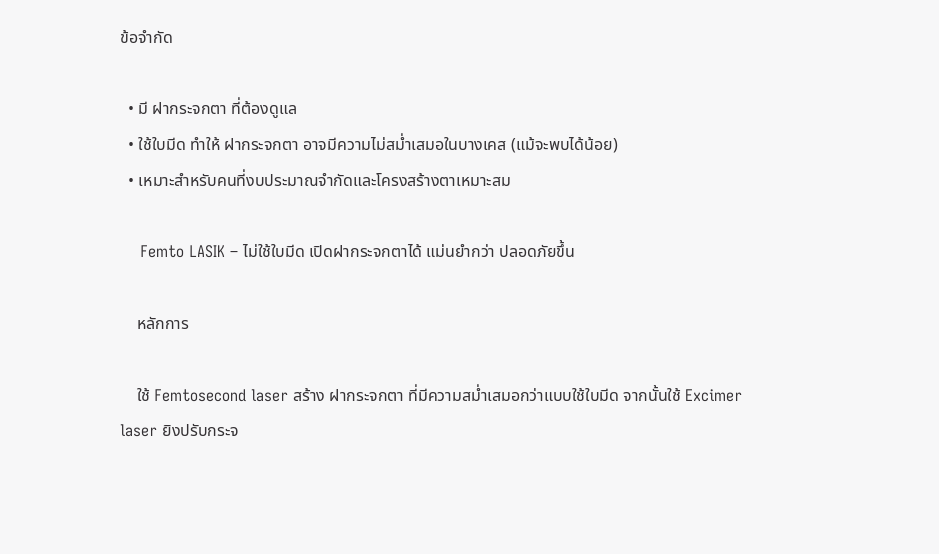ข้อจำกัด

  • มี ฝากระจกตา ที่ต้องดูแล
  • ใช้ใบมีด ทำให้ ฝากระจกตา อาจมีความไม่สม่ำเสมอในบางเคส (แม้จะพบได้น้อย)
  • เหมาะสำหรับคนที่งบประมาณจำกัดและโครงสร้างตาเหมาะสม

    Femto LASIK – ไม่ใช้ใบมีด เปิดฝากระจกตาได้ แม่นยำกว่า ปลอดภัยขึ้น

    หลักการ

    ใช้ Femtosecond laser สร้าง ฝากระจกตา ที่มีความสม่ำเสมอกว่าแบบใช้ใบมีด จากนั้นใช้ Excimer laser ยิงปรับกระจ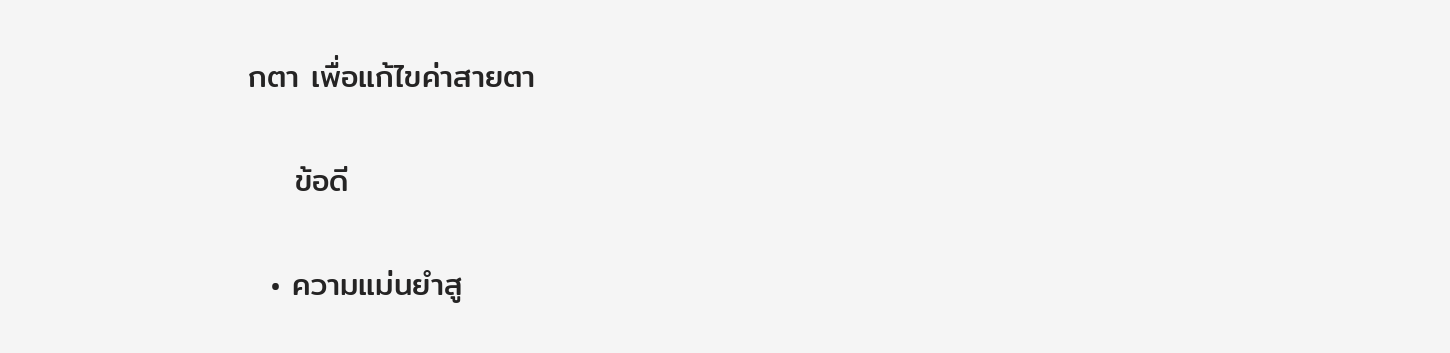กตา เพื่อแก้ไขค่าสายตา

    ข้อดี

  • ความแม่นยำสู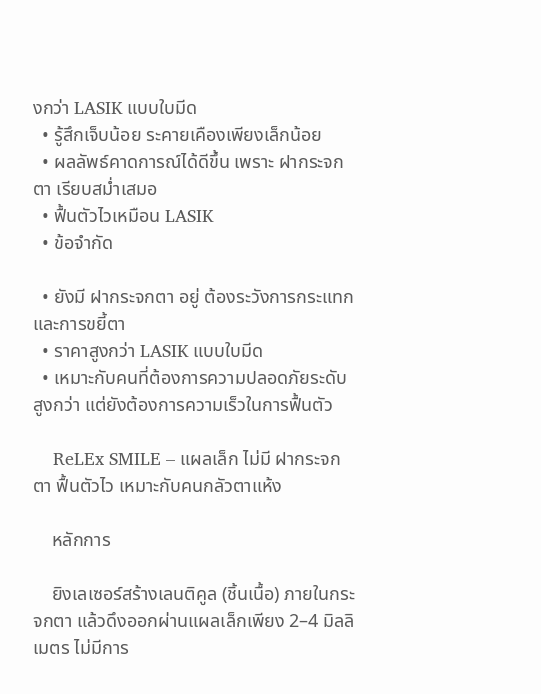งกว่า LASIK แบบใบมีด
  • รู้สึกเจ็บน้อย ระคายเคืองเพียงเล็กน้อย
  • ผลลัพธ์คาดการณ์ได้ดีขึ้น เพราะ ฝากระจกตา เรียบสม่ำเสมอ
  • ฟื้นตัวไวเหมือน LASIK
  • ข้อจำกัด

  • ยังมี ฝากระจกตา อยู่ ต้องระวังการกระแทกและการขยี้ตา
  • ราคาสูงกว่า LASIK แบบใบมีด
  • เหมาะกับคนที่ต้องการความปลอดภัยระดับสูงกว่า แต่ยังต้องการความเร็วในการฟื้นตัว

    ReLEx SMILE – แผลเล็ก ไม่มี ฝากระจกตา ฟื้นตัวไว เหมาะกับคนกลัวตาแห้ง

    หลักการ

    ยิงเลเซอร์สร้างเลนติคูล (ชิ้นเนื้อ) ภายในกระจกตา แล้วดึงออกผ่านแผลเล็กเพียง 2–4 มิลลิเมตร ไม่มีการ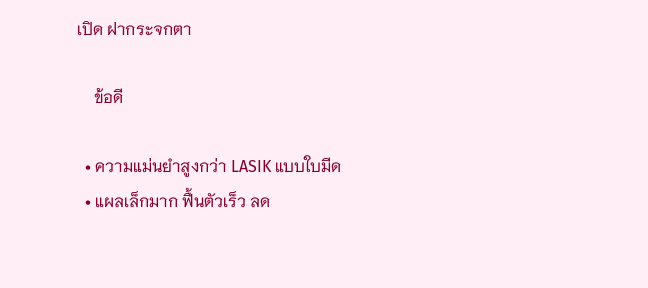เปิด ฝากระจกตา

    ข้อดี

  • ความแม่นยำสูงกว่า LASIK แบบใบมีด
  • แผลเล็กมาก ฟื้นตัวเร็ว ลด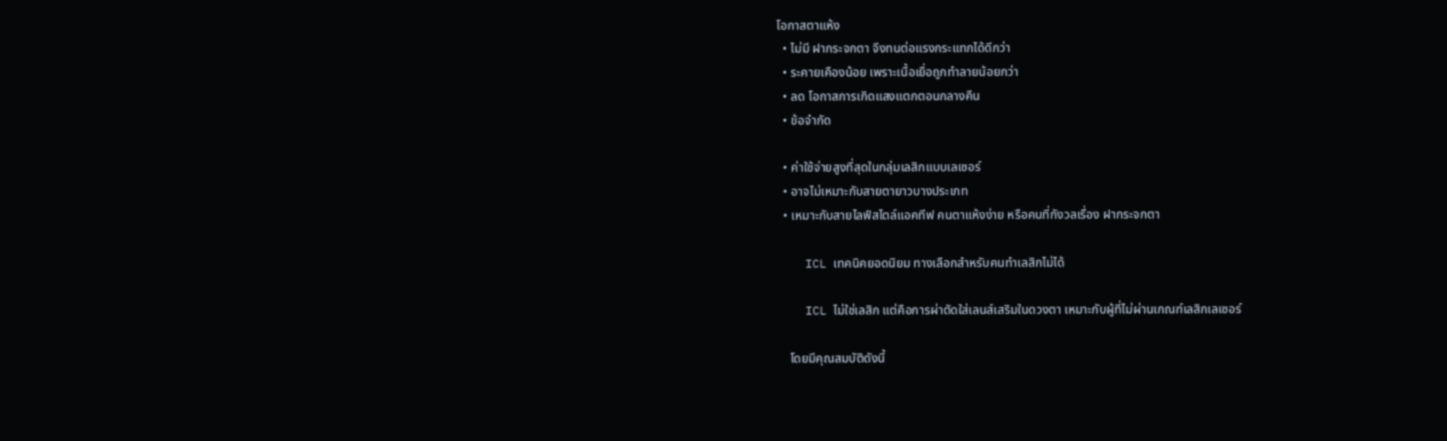โอกาสตาแห้ง
  • ไม่มี ฝากระจกตา จึงทนต่อแรงกระแทกได้ดีกว่า
  • ระคายเคืองน้อย เพราะเนื้อเยื่อถูกทำลายน้อยกว่า
  • ลด โอกาสการเกิดแสงแตกตอนกลางคืน
  • ข้อจำกัด

  • ค่าใช้จ่ายสูงที่สุดในกลุ่มเลสิกแบบเลเซอร์
  • อาจไม่เหมาะกับสายตายาวบางประเภท
  • เหมาะกับสายไลฟ์สไตล์แอคทีฟ คนตาแห้งง่าย หรือคนที่กังวลเรื่อง ฝากระจกตา

    ICL เทคนิคยอดนิยม ทางเลือกสำหรับคนทำเลสิกไม่ได้

    ICL ไม่ใช่เลสิก แต่คือการผ่าตัดใส่เลนส์เสริมในดวงตา เหมาะกับผู้ที่ไม่ผ่านเกณฑ์เลสิกเลเซอร์

    โดยมีคุณสมบัติดังนี้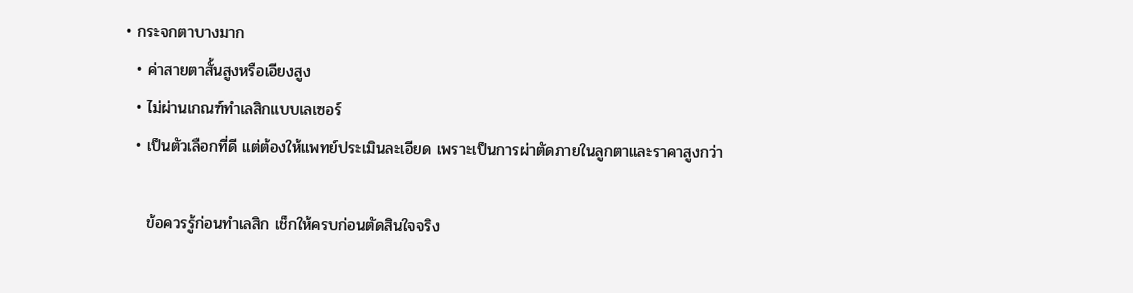• กระจกตาบางมาก
  • ค่าสายตาสั้นสูงหรือเอียงสูง
  • ไม่ผ่านเกณฑ์ทำเลสิกแบบเลเซอร์
  • เป็นตัวเลือกที่ดี แต่ต้องให้แพทย์ประเมินละเอียด เพราะเป็นการผ่าตัดภายในลูกตาและราคาสูงกว่า

    ข้อควรรู้ก่อนทำเลสิก เช็กให้ครบก่อนตัดสินใจจริง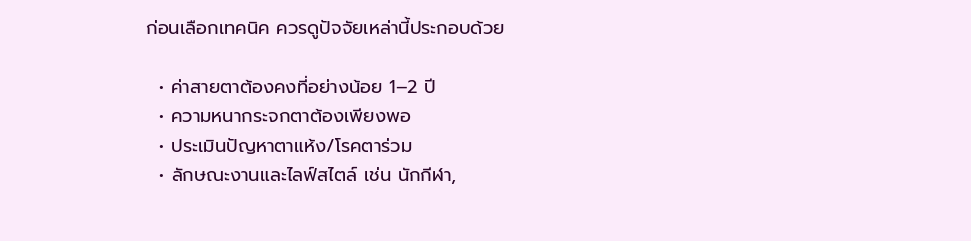ก่อนเลือกเทคนิค ควรดูปัจจัยเหล่านี้ประกอบด้วย

  • ค่าสายตาต้องคงที่อย่างน้อย 1–2 ปี
  • ความหนากระจกตาต้องเพียงพอ
  • ประเมินปัญหาตาแห้ง/โรคตาร่วม
  • ลักษณะงานและไลฟ์สไตล์ เช่น นักกีฬา,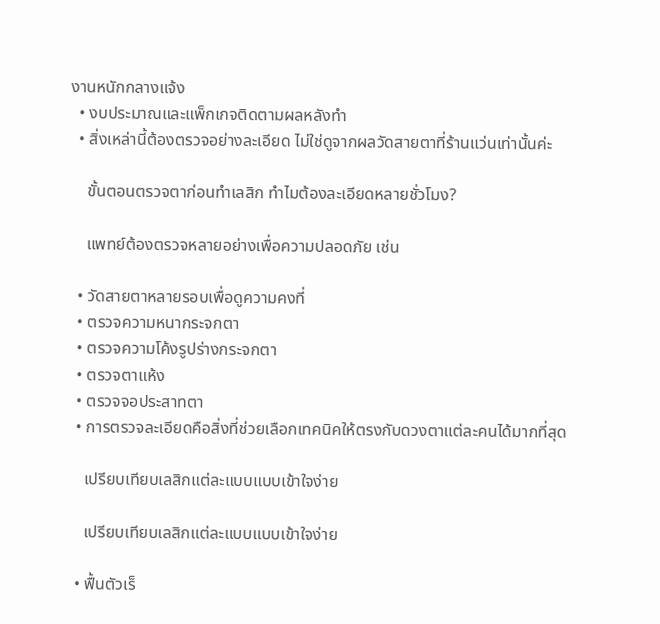งานหนักกลางแจ้ง
  • งบประมาณและแพ็กเกจติดตามผลหลังทำ
  • สิ่งเหล่านี้ต้องตรวจอย่างละเอียด ไม่ใช่ดูจากผลวัดสายตาที่ร้านแว่นเท่านั้นค่ะ

    ขั้นตอนตรวจตาก่อนทำเลสิก ทำไมต้องละเอียดหลายชั่วโมง?

    แพทย์ต้องตรวจหลายอย่างเพื่อความปลอดภัย เช่น

  • วัดสายตาหลายรอบเพื่อดูความคงที่
  • ตรวจความหนากระจกตา
  • ตรวจความโค้งรูปร่างกระจกตา
  • ตรวจตาแห้ง
  • ตรวจจอประสาทตา
  • การตรวจละเอียดคือสิ่งที่ช่วยเลือกเทคนิคให้ตรงกับดวงตาแต่ละคนได้มากที่สุด

    เปรียบเทียบเลสิกแต่ละแบบแบบเข้าใจง่าย

    เปรียบเทียบเลสิกแต่ละแบบแบบเข้าใจง่าย

  • ฟื้นตัวเร็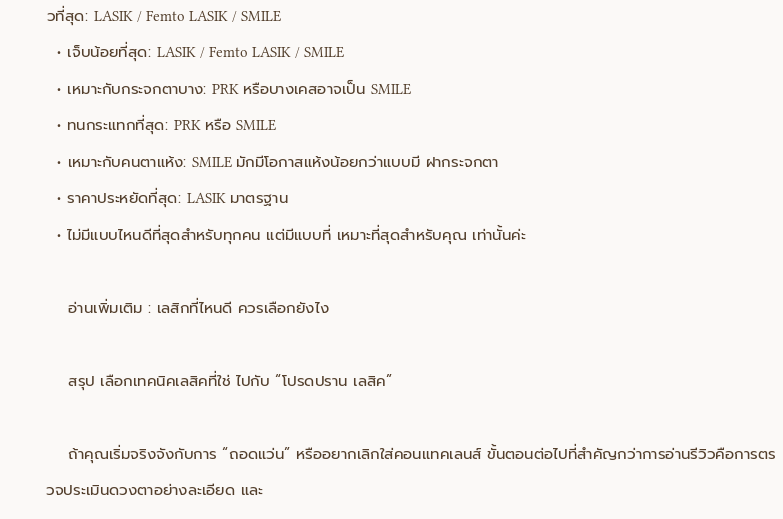วที่สุด: LASIK / Femto LASIK / SMILE
  • เจ็บน้อยที่สุด: LASIK / Femto LASIK / SMILE
  • เหมาะกับกระจกตาบาง: PRK หรือบางเคสอาจเป็น SMILE
  • ทนกระแทกที่สุด: PRK หรือ SMILE
  • เหมาะกับคนตาแห้ง: SMILE มักมีโอกาสแห้งน้อยกว่าแบบมี ฝากระจกตา
  • ราคาประหยัดที่สุด: LASIK มาตรฐาน
  • ไม่มีแบบไหนดีที่สุดสำหรับทุกคน แต่มีแบบที่ เหมาะที่สุดสำหรับคุณ เท่านั้นค่ะ

    อ่านเพิ่มเติม : เลสิกที่ไหนดี ควรเลือกยังไง

    สรุป เลือกเทคนิคเลสิคที่ใช่ ไปกับ “โปรดปราน เลสิค”

    ถ้าคุณเริ่มจริงจังกับการ “ถอดแว่น” หรืออยากเลิกใส่คอนแทคเลนส์ ขั้นตอนต่อไปที่สำคัญกว่าการอ่านรีวิวคือการตรวจประเมินดวงตาอย่างละเอียด และ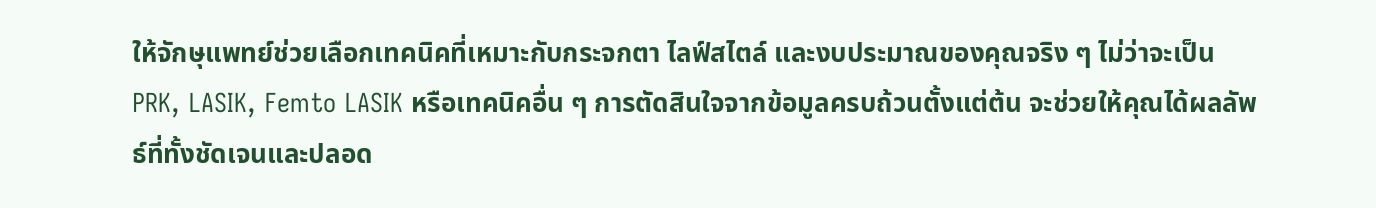ให้จักษุแพทย์ช่วยเลือกเทคนิคที่เหมาะกับกระจกตา ไลฟ์สไตล์ และงบประมาณของคุณจริง ๆ ไม่ว่าจะเป็น PRK, LASIK, Femto LASIK หรือเทคนิคอื่น ๆ การตัดสินใจจากข้อมูลครบถ้วนตั้งแต่ต้น จะช่วยให้คุณได้ผลลัพธ์ที่ทั้งชัดเจนและปลอด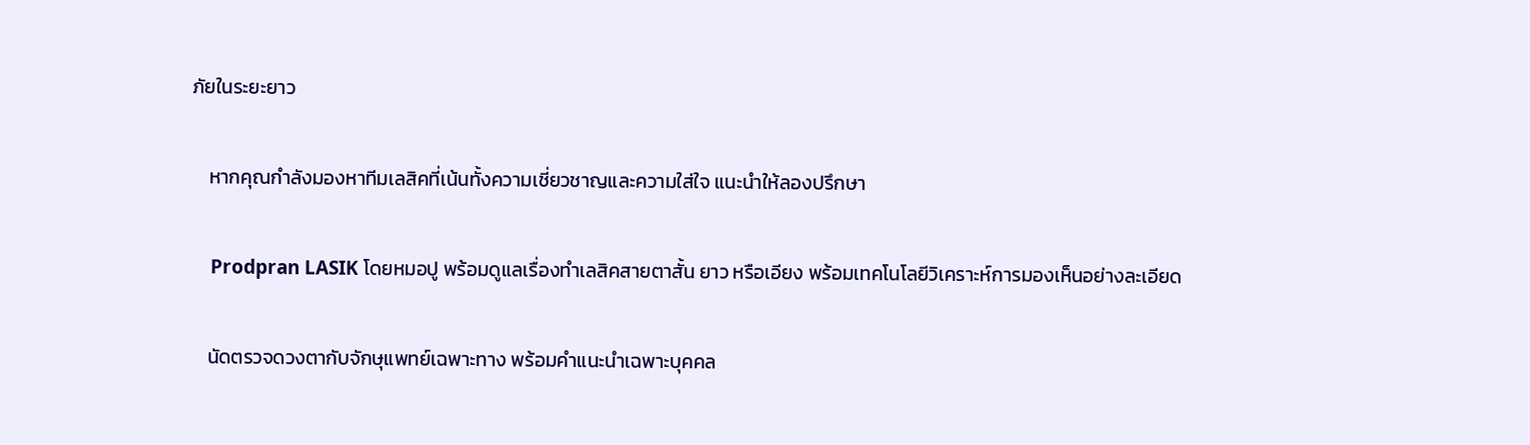ภัยในระยะยาว

    หากคุณกำลังมองหาทีมเลสิคที่เน้นทั้งความเชี่ยวชาญและความใส่ใจ แนะนำให้ลองปรึกษา

    Prodpran LASIK โดยหมอปู พร้อมดูแลเรื่องทำเลสิคสายตาสั้น ยาว หรือเอียง พร้อมเทคโนโลยีวิเคราะห์การมองเห็นอย่างละเอียด

    นัดตรวจดวงตากับจักษุแพทย์เฉพาะทาง พร้อมคำแนะนำเฉพาะบุคคล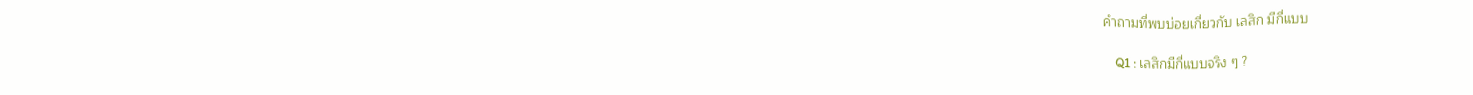คำถามที่พบบ่อยเกี่ยวกับ เลสิก มีกี่แบบ

    Q1 : เลสิกมีกี่แบบจริง ๆ ?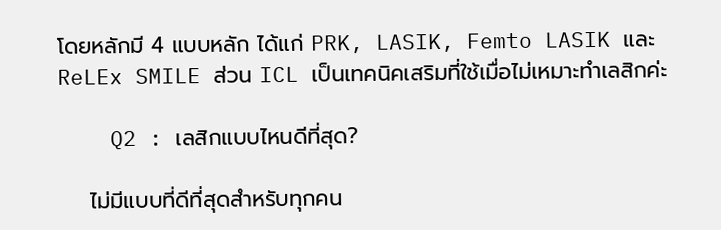โดยหลักมี 4 แบบหลัก ได้แก่ PRK, LASIK, Femto LASIK และ ReLEx SMILE ส่วน ICL เป็นเทคนิคเสริมที่ใช้เมื่อไม่เหมาะทำเลสิกค่ะ

    Q2 : เลสิกแบบไหนดีที่สุด?

    ไม่มีแบบที่ดีที่สุดสำหรับทุกคน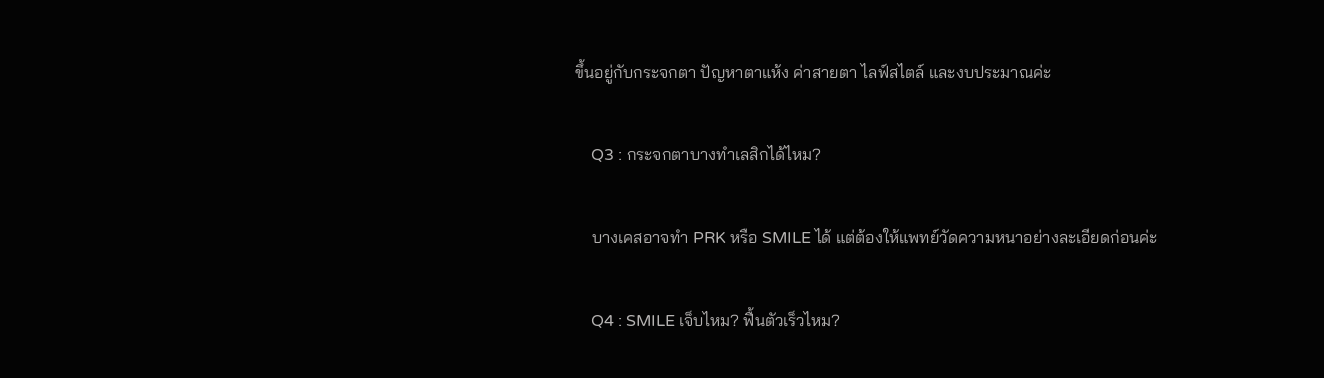ขึ้นอยู่กับกระจกตา ปัญหาตาแห้ง ค่าสายตา ไลฟ์สไตล์ และงบประมาณค่ะ

    Q3 : กระจกตาบางทำเลสิกได้ไหม?

    บางเคสอาจทำ PRK หรือ SMILE ได้ แต่ต้องให้แพทย์วัดความหนาอย่างละเอียดก่อนค่ะ

    Q4 : SMILE เจ็บไหม? ฟื้นตัวเร็วไหม?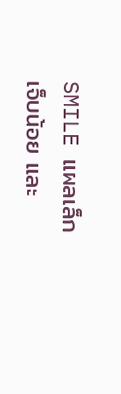SMILE แผลเล็ก เจ็บน้อย และ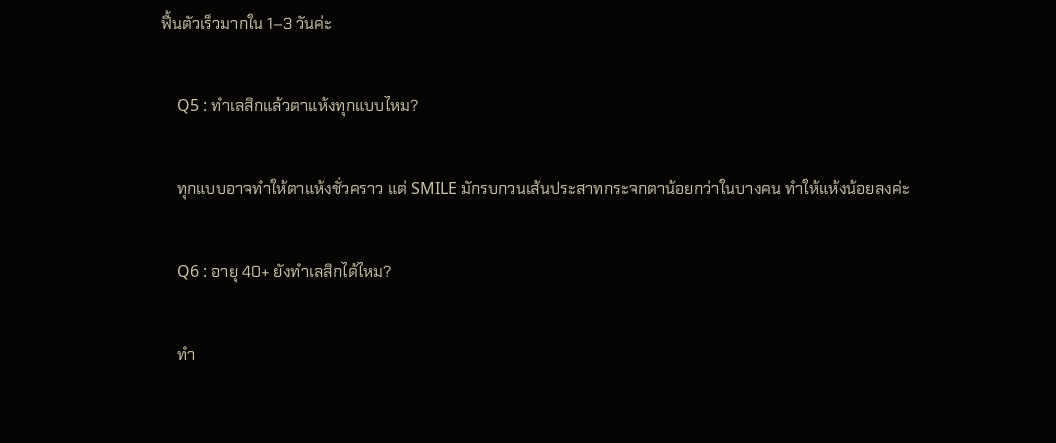ฟื้นตัวเร็วมากใน 1–3 วันค่ะ

    Q5 : ทำเลสิกแล้วตาแห้งทุกแบบไหม?

    ทุกแบบอาจทำให้ตาแห้งชั่วคราว แต่ SMILE มักรบกวนเส้นประสาทกระจกตาน้อยกว่าในบางคน ทำให้แห้งน้อยลงค่ะ

    Q6 : อายุ 40+ ยังทำเลสิกได้ไหม?

    ทำ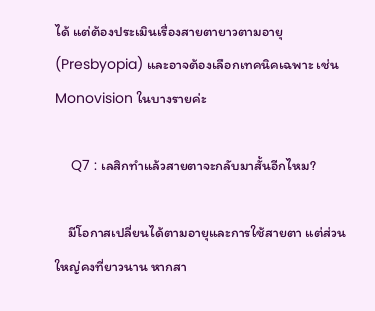ได้ แต่ต้องประเมินเรื่องสายตายาวตามอายุ (Presbyopia) และอาจต้องเลือกเทคนิคเฉพาะ เช่น Monovision ในบางรายค่ะ

    Q7 : เลสิกทำแล้วสายตาจะกลับมาสั้นอีกไหม?

    มีโอกาสเปลี่ยนได้ตามอายุและการใช้สายตา แต่ส่วนใหญ่คงที่ยาวนาน หากสา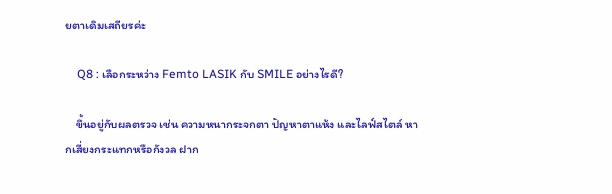ยตาเดิมเสถียรค่ะ

    Q8 : เลือกระหว่าง Femto LASIK กับ SMILE อย่างไรดี?

    ขึ้นอยู่กับผลตรวจ เช่น ความหนากระจกตา ปัญหาตาแห้ง และไลฟ์สไตล์ หากเสี่ยงกระแทกหรือกังวล ฝาก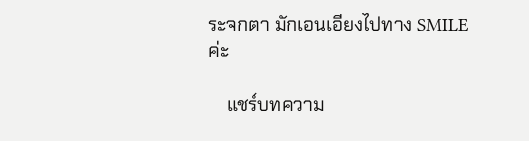ระจกตา มักเอนเอียงไปทาง SMILE ค่ะ

    แชร์บทความ